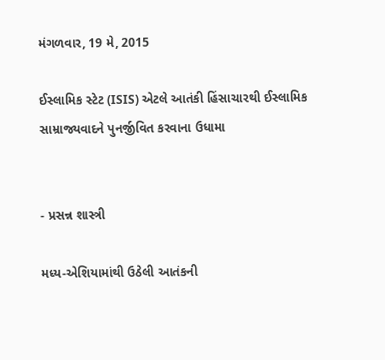મંગળવાર, 19 મે, 2015

ઈસ્લામિક સ્ટેટ (ISIS) એટલે આતંકી હિંસાચારથી ઈસ્લામિક સામ્રાજ્યવાદને પુનર્જીવિત કરવાના ઉધામા


- પ્રસન્ન શાસ્ત્રી

મધ્ય-એશિયામાંથી ઉઠેલી આતંકની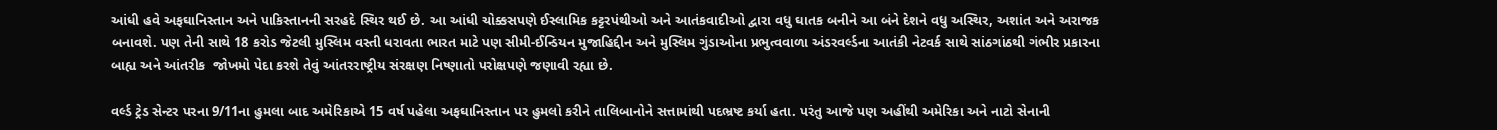આંધી હવે અફઘાનિસ્તાન અને પાકિસ્તાનની સરહદે સ્થિર થઈ છે. આ આંધી ચોક્કસપણે ઈસ્લામિક કટ્ટરપંથીઓ અને આતંકવાદીઓ દ્વારા વધુ ઘાતક બનીને આ બંને દેશને વધુ અસ્થિર, અશાંત અને અરાજક બનાવશે. પણ તેની સાથે 18 કરોડ જેટલી મુસ્લિમ વસ્તી ધરાવતા ભારત માટે પણ સીમી-ઈન્ડિયન મુજાહિદ્દીન અને મુસ્લિમ ગુંડાઓના પ્રભુત્વવાળા અંડરવર્લ્ડના આતંકી નેટવર્ક સાથે સાંઠગાંઠથી ગંભીર પ્રકારના બાહ્ય અને આંતરીક  જોખમો પેદા કરશે તેવું આંતરરાષ્ટ્રીય સંરક્ષણ નિષ્ણાતો પરોક્ષપણે જણાવી રહ્યા છે.

વર્લ્ડ ટ્રેડ સેન્ટર પરના 9/11ના હુમલા બાદ અમેરિકાએ 15 વર્ષ પહેલા અફઘાનિસ્તાન પર હુમલો કરીને તાલિબાનોને સત્તામાંથી પદભ્રષ્ટ કર્યા હતા. પરંતુ આજે પણ અહીંથી અમેરિકા અને નાટો સેનાની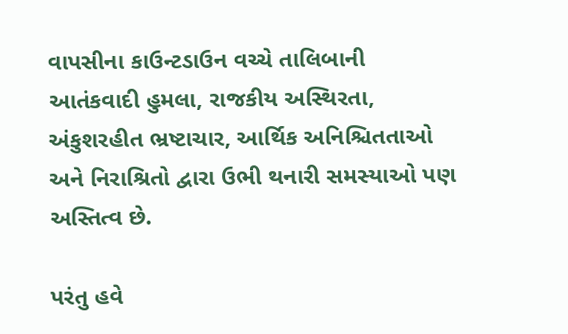વાપસીના કાઉન્ટડાઉન વચ્ચે તાલિબાની આતંકવાદી હુમલા, રાજકીય અસ્થિરતા, અંકુશરહીત ભ્રષ્ટાચાર, આર્થિક અનિશ્ચિતતાઓ અને નિરાશ્રિતો દ્વારા ઉભી થનારી સમસ્યાઓ પણ અસ્તિત્વ છે.

પરંતુ હવે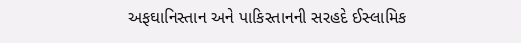અફઘાનિસ્તાન અને પાકિસ્તાનની સરહદે ઈસ્લામિક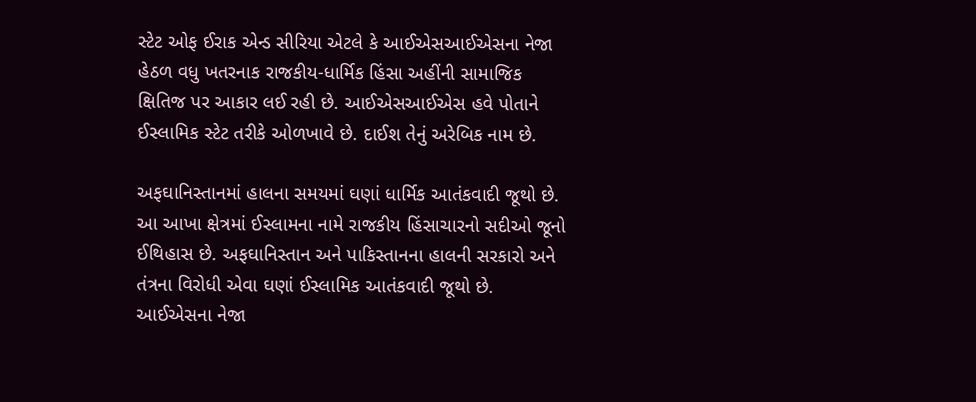સ્ટેટ ઓફ ઈરાક એન્ડ સીરિયા એટલે કે આઈએસઆઈએસના નેજા હેઠળ વધુ ખતરનાક રાજકીય-ધાર્મિક હિંસા અહીંની સામાજિક ક્ષિતિજ પર આકાર લઈ રહી છે. આઈએસઆઈએસ હવે પોતાને ઈસ્લામિક સ્ટેટ તરીકે ઓળખાવે છે. દાઈશ તેનું અરેબિક નામ છે.

અફઘાનિસ્તાનમાં હાલના સમયમાં ઘણાં ધાર્મિક આતંકવાદી જૂથો છે. આ આખા ક્ષેત્રમાં ઈસ્લામના નામે રાજકીય હિંસાચારનો સદીઓ જૂનો ઈથિહાસ છે. અફઘાનિસ્તાન અને પાકિસ્તાનના હાલની સરકારો અને તંત્રના વિરોધી એવા ઘણાં ઈસ્લામિક આતંકવાદી જૂથો છે. આઈએસના નેજા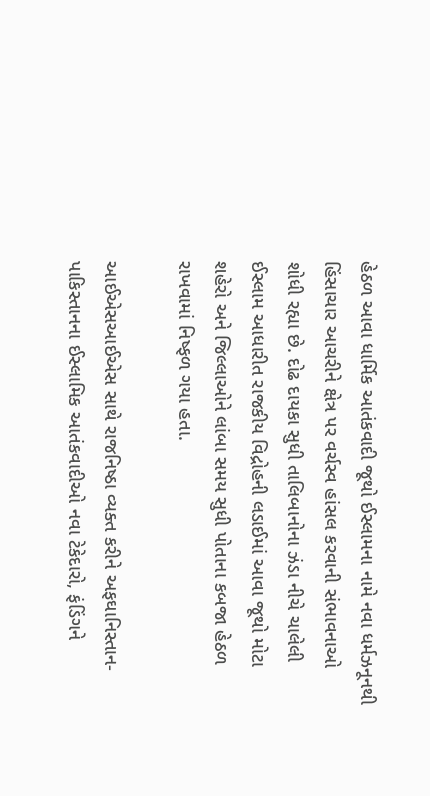હેઠળ આવા ધાર્મિક આતંકવાદી જૂથો ઈસ્લામના નામે નવા ધર્મઝનૂનથી હિંસાચાર આચરીને ક્ષેત્ર પર વર્ચસ્વ હાંસલ કરવાની સંભાવનાઓ શોધી રહ્યા છે. દોઢ દાયકા સુધી તાલિબાનોના ઝંડા નીચે ચાલેલી ઈસ્લામ આધારીત રાજકીય વિદ્રોહની લડાઈમાં આવા જૂથો મોટા શહેરો અને જિલ્લાઓને લાંબા સમય સુધી પોતાના કબજા હેઠળ રાખવામાં નિષ્ફળ ગયા હતા.

આઈએસઆઈએસ સાથે રાજનિષ્ઠા વ્યક્ત કરીને અફઘાનિસ્તાન-પાકિસ્તાનના ઈસ્લામિક આતંકવાદીઓ નવા ટેકેદારો, ફંડિંગને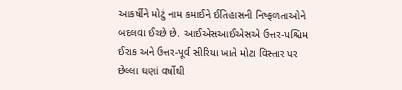આકર્ષીને મોટું નામ કમાઈને ઈતિહાસની નિષ્ફળતાઓને બદલવા ઈચ્છે છે. આઈએસઆઈએસએ ઉત્તર-પશ્ચિમ ઈરાક અને ઉત્તર-પૂર્વ સીરિયા ખાતે મોટા વિસ્તાર પર છેલ્લા ઘણાં વર્ષોથી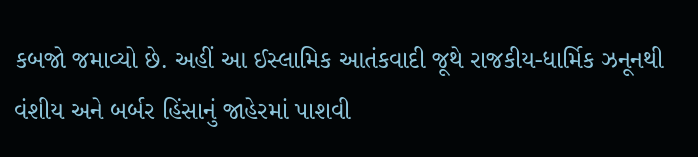કબજો જમાવ્યો છે. અહીં આ ઈસ્લામિક આતંકવાદી જૂથે રાજકીય-ધાર્મિક ઝનૂનથી વંશીય અને બર્બર હિંસાનું જાહેરમાં પાશવી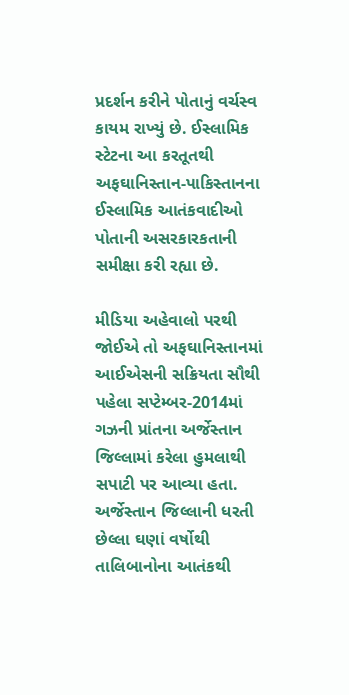પ્રદર્શન કરીને પોતાનું વર્ચસ્વ કાયમ રાખ્યું છે. ઈસ્લામિક સ્ટેટના આ કરતૂતથી અફઘાનિસ્તાન-પાકિસ્તાનના ઈસ્લામિક આતંકવાદીઓ પોતાની અસરકારકતાની સમીક્ષા કરી રહ્યા છે.

મીડિયા અહેવાલો પરથી જોઈએ તો અફઘાનિસ્તાનમાં આઈએસની સક્રિયતા સૌથી પહેલા સપ્ટેમ્બર-2014માં ગઝની પ્રાંતના અર્જેસ્તાન જિલ્લામાં કરેલા હુમલાથી સપાટી પર આવ્યા હતા. અર્જેસ્તાન જિલ્લાની ધરતી છેલ્લા ઘણાં વર્ષોથી તાલિબાનોના આતંકથી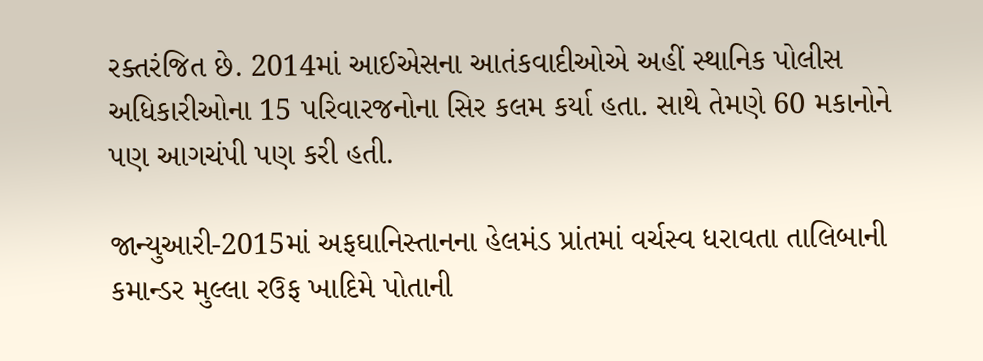રક્તરંજિત છે. 2014માં આઈએસના આતંકવાદીઓએ અહીં સ્થાનિક પોલીસ અધિકારીઓના 15 પરિવારજનોના સિર કલમ કર્યા હતા. સાથે તેમણે 60 મકાનોને પણ આગચંપી પણ કરી હતી.

જાન્યુઆરી-2015માં અફઘાનિસ્તાનના હેલમંડ પ્રાંતમાં વર્ચસ્વ ધરાવતા તાલિબાની કમાન્ડર મુલ્લા રઉફ ખાદિમે પોતાની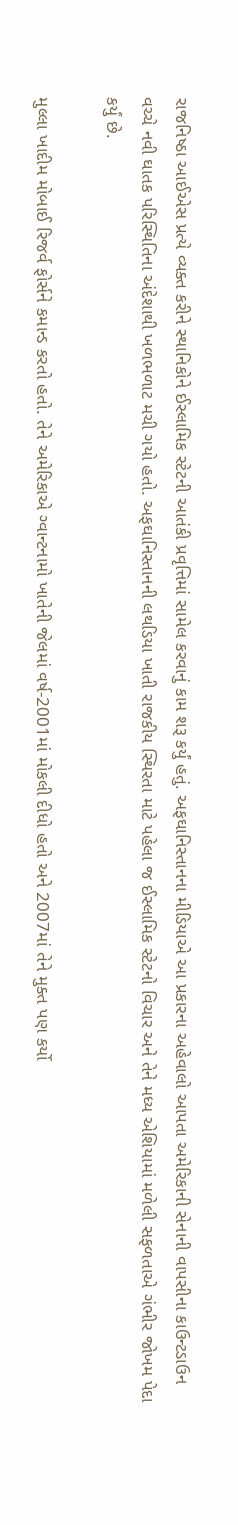રાજનિષ્ઠા આઈએસ પ્રત્યે વ્યક્ત કરીને સ્થાનિકોને ઈસ્લામિક સ્ટેટની આતંકી પ્રવૃત્તિમાં સામેલ કરવાનું કામ શરૂ કર્યું હતું. અફઘાનિસ્તાનના મીડિયાએ આ પ્રકારના અહેવાલો આપતા અમેરિકાની સેનાની વાપસીના કાઉન્ટડાઉન વચ્ચે નવી ઘાતક પરિસ્થિતિના અંદેશાથી ખળભળાટ મચી ગયો હતો. અફઘાનિસ્તાનની લથડિયા ખાતી રાજકીય સ્થિરતા માટે પહેલા જ ઈસ્લામિક સ્ટેટનો વિચાર અને તેને મધ્ય એશિયામાં મળેલી સફળતાએ ગંભીર જોખમ પેદા કર્યું છે.

મુલ્લા ખાદીમ મોબાઈ રિજર્વ ફોર્સને કમાન્ડ કરતો હતો. તેને અમેરિકાએ ગ્વાન્ટનામો ખાતેની જેલમાં વર્ષ-2001માં મોકલી દીધો હતો અને 2007માં તેને મુક્ત પણ કર્યો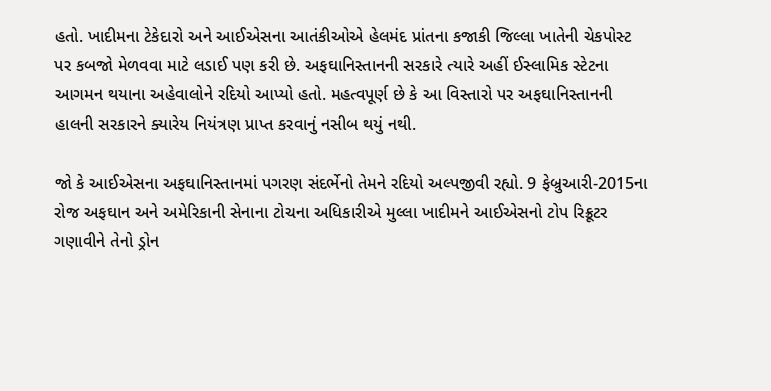હતો. ખાદીમના ટેકેદારો અને આઈએસના આતંકીઓએ હેલમંદ પ્રાંતના કજાકી જિલ્લા ખાતેની ચેકપોસ્ટ પર કબજો મેળવવા માટે લડાઈ પણ કરી છે. અફઘાનિસ્તાનની સરકારે ત્યારે અહીં ઈસ્લામિક સ્ટેટના આગમન થયાના અહેવાલોને રદિયો આપ્યો હતો. મહત્વપૂર્ણ છે કે આ વિસ્તારો પર અફઘાનિસ્તાનની હાલની સરકારને ક્યારેય નિયંત્રણ પ્રાપ્ત કરવાનું નસીબ થયું નથી.

જો કે આઈએસના અફઘાનિસ્તાનમાં પગરણ સંદર્ભેનો તેમને રદિયો અલ્પજીવી રહ્યો. 9 ફેબ્રુઆરી-2015ના રોજ અફઘાન અને અમેરિકાની સેનાના ટોચના અધિકારીએ મુલ્લા ખાદીમને આઈએસનો ટોપ રિક્રૂટર ગણાવીને તેનો ડ્રોન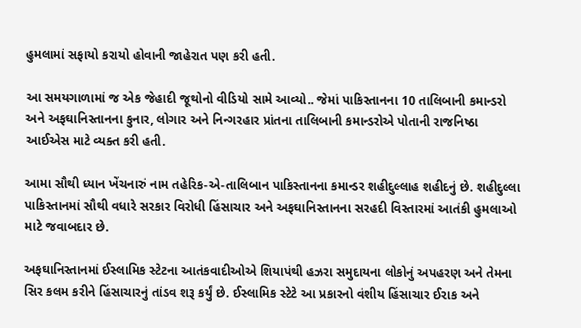હુમલામાં સફાયો કરાયો હોવાની જાહેરાત પણ કરી હતી.

આ સમયગાળામાં જ એક જેહાદી જૂથોનો વીડિયો સામે આવ્યો.. જેમાં પાકિસ્તાનના 10 તાલિબાની કમાન્ડરો અને અફઘાનિસ્તાનના કુનાર, લોગાર અને નિન્ગરહાર પ્રાંતના તાલિબાની કમાન્ડરોએ પોતાની રાજનિષ્ઠા આઈએસ માટે વ્યક્ત કરી હતી.

આમા સૌથી ધ્યાન ખેંચનારું નામ તહેરિક-એ-તાલિબાન પાકિસ્તાનના કમાન્ડર શહીદુલ્લાહ શહીદનું છે. શહીદુલ્લા પાકિસ્તાનમાં સૌથી વધારે સરકાર વિરોધી હિંસાચાર અને અફઘાનિસ્તાનના સરહદી વિસ્તારમાં આતંકી હુમલાઓ માટે જવાબદાર છે.

અફઘાનિસ્તાનમાં ઈસ્લામિક સ્ટેટના આતંકવાદીઓએ શિયાપંથી હઝરા સમુદાયના લોકોનું અપહરણ અને તેમના સિર કલમ કરીને હિંસાચારનું તાંડવ શરૂ કર્યું છે. ઈસ્લામિક સ્ટેટે આ પ્રકારનો વંશીય હિંસાચાર ઈરાક અને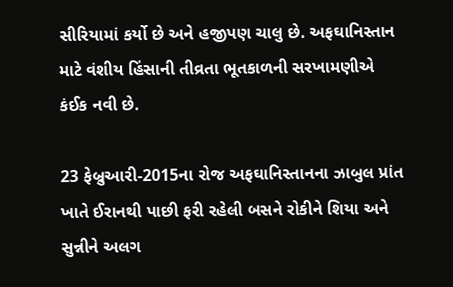સીરિયામાં કર્યો છે અને હજીપણ ચાલુ છે. અફઘાનિસ્તાન માટે વંશીય હિંસાની તીવ્રતા ભૂતકાળની સરખામણીએ કંઈક નવી છે.

23 ફેબ્રુઆરી-2015ના રોજ અફઘાનિસ્તાનના ઝાબુલ પ્રાંત ખાતે ઈરાનથી પાછી ફરી રહેલી બસને રોકીને શિયા અને સુન્નીને અલગ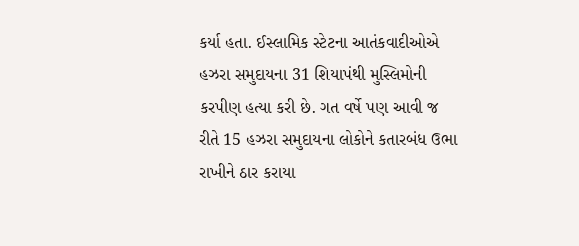કર્યા હતા. ઈસ્લામિક સ્ટેટના આતંકવાદીઓએ હઝરા સમુદાયના 31 શિયાપંથી મુસ્લિમોની કરપીણ હત્યા કરી છે. ગત વર્ષે પણ આવી જ રીતે 15 હઝરા સમુદાયના લોકોને કતારબંધ ઉભા રાખીને ઠાર કરાયા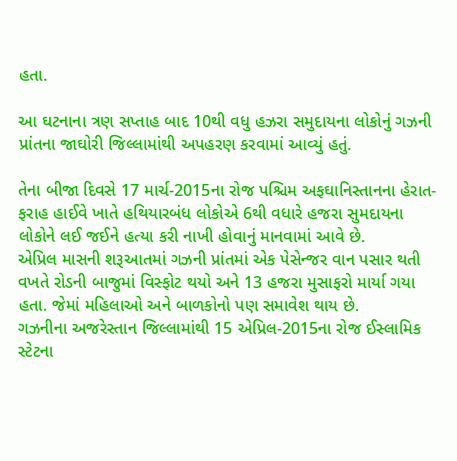હતા.

આ ઘટનાના ત્રણ સપ્તાહ બાદ 10થી વધુ હઝરા સમુદાયના લોકોનું ગઝની પ્રાંતના જાઘોરી જિલ્લામાંથી અપહરણ કરવામાં આવ્યું હતું.

તેના બીજા દિવસે 17 માર્ચ-2015ના રોજ પશ્ચિમ અફઘાનિસ્તાનના હેરાત-ફરાહ હાઈવે ખાતે હથિયારબંધ લોકોએ 6થી વધારે હજરા સુમદાયના લોકોને લઈ જઈને હત્યા કરી નાખી હોવાનું માનવામાં આવે છે.
એપ્રિલ માસની શરૂઆતમાં ગઝની પ્રાંતમાં એક પેસેન્જર વાન પસાર થતી વખતે રોડની બાજુમાં વિસ્ફોટ થયો અને 13 હજરા મુસાફરો માર્યા ગયા હતા. જેમાં મહિલાઓ અને બાળકોનો પણ સમાવેશ થાય છે.
ગઝનીના અજરેસ્તાન જિલ્લામાંથી 15 એપ્રિલ-2015ના રોજ ઈસ્લામિક સ્ટેટના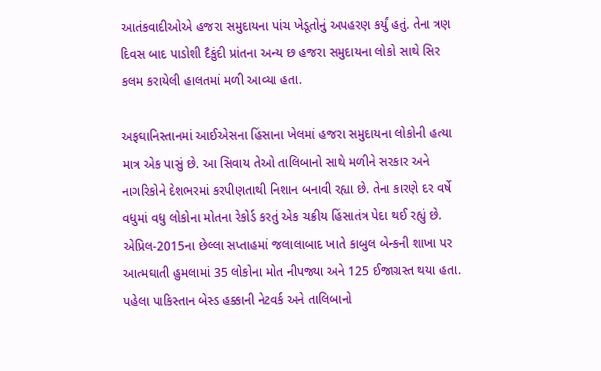આતંકવાદીઓએ હજરા સમુદાયના પાંચ ખેડૂતોનું અપહરણ કર્યું હતું. તેના ત્રણ દિવસ બાદ પાડોશી દૈકુંદી પ્રાંતના અન્ય છ હજરા સમુદાયના લોકો સાથે સિર કલમ કરાયેલી હાલતમાં મળી આવ્યા હતા.

અફઘાનિસ્તાનમાં આઈએસના હિંસાના ખેલમાં હજરા સમુદાયના લોકોની હત્યા માત્ર એક પાસું છે. આ સિવાય તેઓ તાલિબાનો સાથે મળીને સરકાર અને નાગરિકોને દેશભરમાં કરપીણતાથી નિશાન બનાવી રહ્યા છે. તેના કારણે દર વર્ષે વધુમાં વધુ લોકોના મોતના રેકોર્ડ કરતું એક ચક્રીય હિંસાતંત્ર પેદા થઈ રહ્યું છે.
એપ્રિલ-2015ના છેલ્લા સપ્તાહમાં જલાલાબાદ ખાતે કાબુલ બેન્કની શાખા પર આત્મઘાતી હુમલામાં 35 લોકોના મોત નીપજ્યા અને 125 ઈજાગ્રસ્ત થયા હતા. પહેલા પાકિસ્તાન બેસ્ડ હક્કાની નેટવર્ક અને તાલિબાનો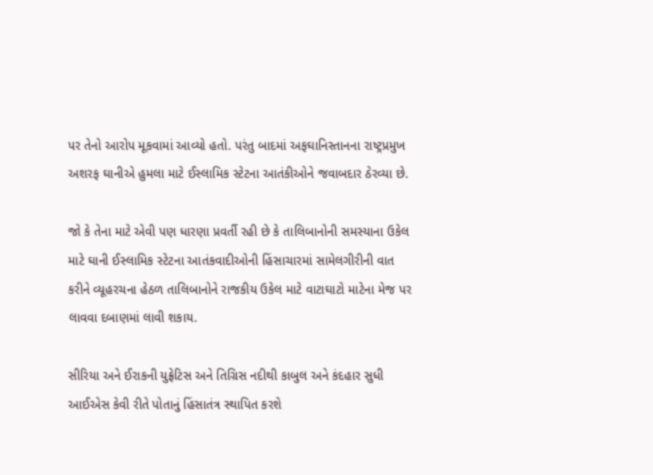પર તેનો આરોપ મૂકવામાં આવ્યો હતો. પરંતુ બાદમાં અફઘાનિસ્તાનના રાષ્ટ્રપ્રમુખ અશરફ ઘાનીએ હુમલા માટે ઈસ્લામિક સ્ટેટના આતંકીઓને જવાબદાર ઠેરવ્યા છે.

જો કે તેના માટે એવી પણ ધારણા પ્રવર્તી રહી છે કે તાલિબાનોની સમસ્યાના ઉકેલ માટે ઘાની ઈસ્લામિક સ્ટેટના આતંકવાદીઓની હિંસાચારમાં સામેલગીરીની વાત કરીને વ્યૂહરચના હેઠળ તાલિબાનોને રાજકીય ઉકેલ માટે વાટાઘાટો માટેના મેજ પર લાવવા દબાણમાં લાવી શકાય.

સીરિયા અને ઈરાકની યુફ્રેટિસ અને તિગ્રિસ નદીથી કાબુલ અને કંદહાર સુધી આઈએસ કેવી રીતે પોતાનું હિંસાતંત્ર સ્થાપિત કરશે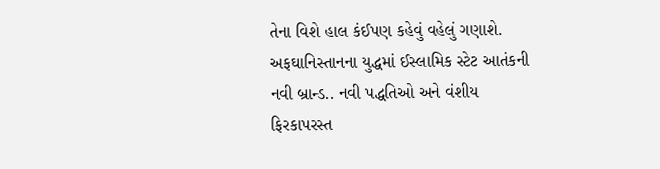તેના વિશે હાલ કંઈપણ કહેવું વહેલું ગણાશે. અફઘાનિસ્તાનના યુદ્ધમાં ઈસ્લામિક સ્ટેટ આતંકની નવી બ્રાન્ડ.. નવી પદ્ધતિઓ અને વંશીય ફિરકાપરસ્ત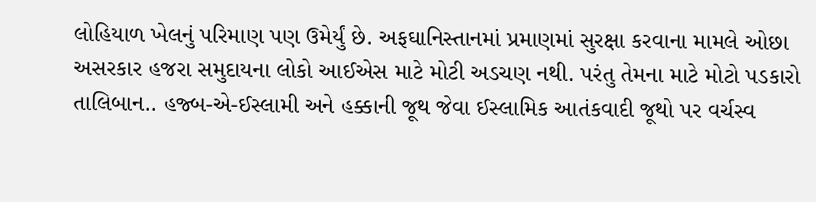લોહિયાળ ખેલનું પરિમાણ પણ ઉમેર્યું છે. અફઘાનિસ્તાનમાં પ્રમાણમાં સુરક્ષા કરવાના મામલે ઓછા અસરકાર હજરા સમુદાયના લોકો આઈએસ માટે મોટી અડચણ નથી. પરંતુ તેમના માટે મોટો પડકારો તાલિબાન.. હજ્બ-એ-ઈસ્લામી અને હક્કાની જૂથ જેવા ઈસ્લામિક આતંકવાદી જૂથો પર વર્ચસ્વ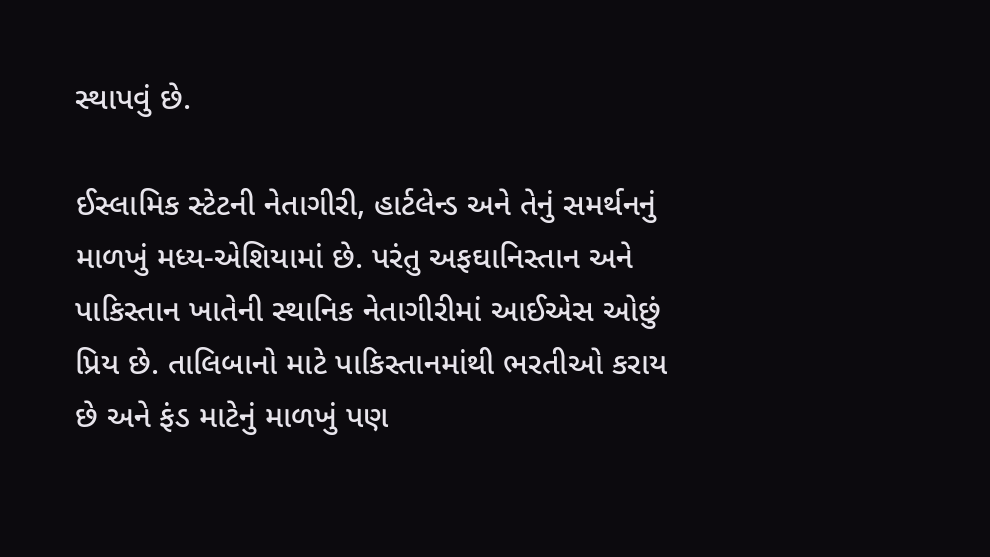સ્થાપવું છે.

ઈસ્લામિક સ્ટેટની નેતાગીરી, હાર્ટલેન્ડ અને તેનું સમર્થનનું માળખું મધ્ય-એશિયામાં છે. પરંતુ અફઘાનિસ્તાન અને પાકિસ્તાન ખાતેની સ્થાનિક નેતાગીરીમાં આઈએસ ઓછું પ્રિય છે. તાલિબાનો માટે પાકિસ્તાનમાંથી ભરતીઓ કરાય છે અને ફંડ માટેનું માળખું પણ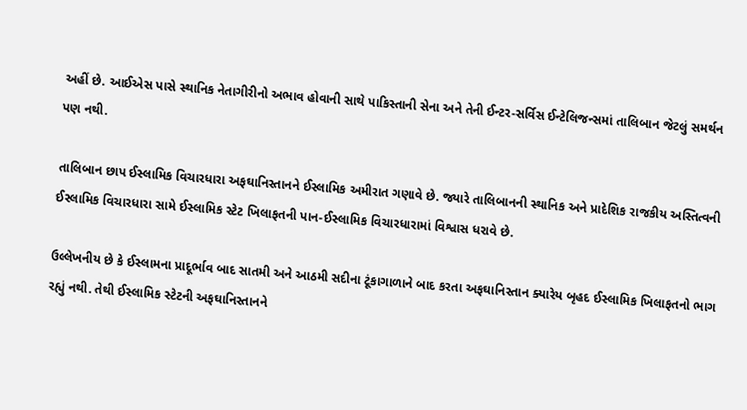અહીં છે. આઈએસ પાસે સ્થાનિક નેતાગીરીનો અભાવ હોવાની સાથે પાકિસ્તાની સેના અને તેની ઈન્ટર-સર્વિસ ઈન્ટેલિજન્સમાં તાલિબાન જેટલું સમર્થન પણ નથી.

તાલિબાન છાપ ઈસ્લામિક વિચારધારા અફઘાનિસ્તાનને ઈસ્લામિક અમીરાત ગણાવે છે. જ્યારે તાલિબાનની સ્થાનિક અને પ્રાદેશિક રાજકીય અસ્તિત્વની ઈસ્લામિક વિચારધારા સામે ઈસ્લામિક સ્ટેટ ખિલાફતની પાન-ઈસ્લામિક વિચારધારામાં વિશ્વાસ ધરાવે છે.

ઉલ્લેખનીય છે કે ઈસ્લામના પ્રાદૂર્ભાવ બાદ સાતમી અને આઠમી સદીના ટૂંકાગાળાને બાદ કરતા અફઘાનિસ્તાન ક્યારેય બૃહદ ઈસ્લામિક ખિલાફતનો ભાગ રહ્યું નથી. તેથી ઈસ્લામિક સ્ટેટની અફઘાનિસ્તાનને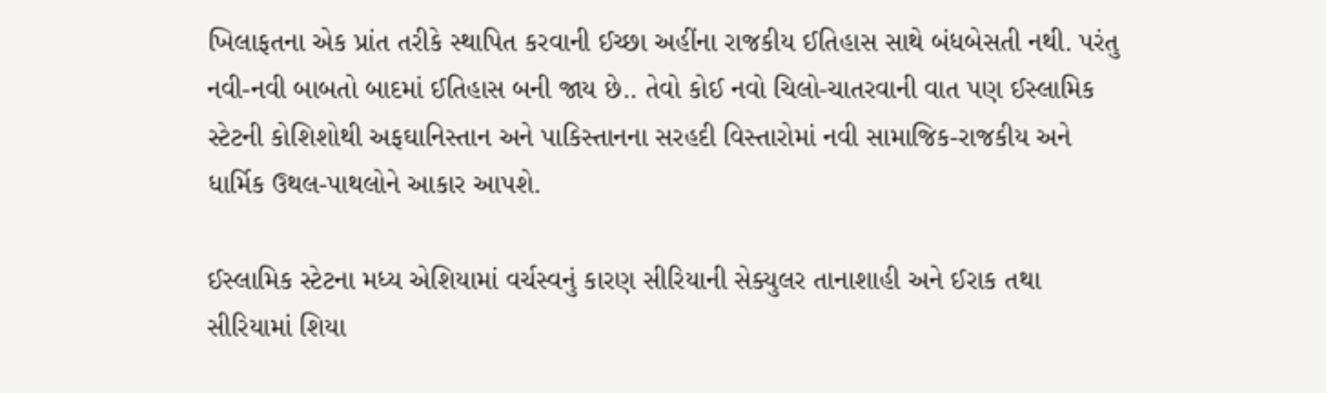ખિલાફતના એક પ્રાંત તરીકે સ્થાપિત કરવાની ઈચ્છા અહીંના રાજકીય ઈતિહાસ સાથે બંધબેસતી નથી. પરંતુ નવી-નવી બાબતો બાદમાં ઈતિહાસ બની જાય છે.. તેવો કોઈ નવો ચિલો-ચાતરવાની વાત પણ ઈસ્લામિક સ્ટેટની કોશિશોથી અફઘાનિસ્તાન અને પાકિસ્તાનના સરહદી વિસ્તારોમાં નવી સામાજિક-રાજકીય અને ધાર્મિક ઉથલ-પાથલોને આકાર આપશે.

ઈસ્લામિક સ્ટેટના મધ્ય એશિયામાં વર્ચસ્વનું કારણ સીરિયાની સેક્યુલર તાનાશાહી અને ઈરાક તથા સીરિયામાં શિયા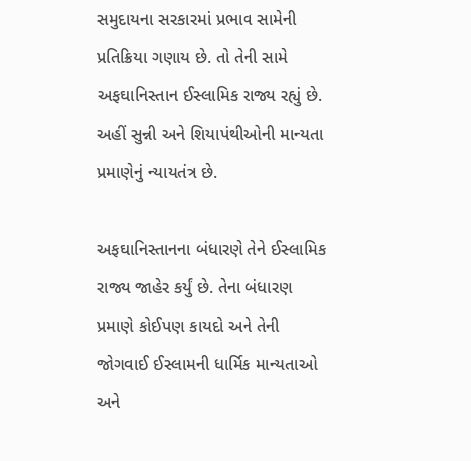સમુદાયના સરકારમાં પ્રભાવ સામેની પ્રતિક્રિયા ગણાય છે. તો તેની સામે અફઘાનિસ્તાન ઈસ્લામિક રાજ્ય રહ્યું છે. અહીં સુન્ની અને શિયાપંથીઓની માન્યતા પ્રમાણેનું ન્યાયતંત્ર છે.

અફઘાનિસ્તાનના બંધારણે તેને ઈસ્લામિક રાજ્ય જાહેર કર્યું છે. તેના બંધારણ પ્રમાણે કોઈપણ કાયદો અને તેની જોગવાઈ ઈસ્લામની ધાર્મિક માન્યતાઓ અને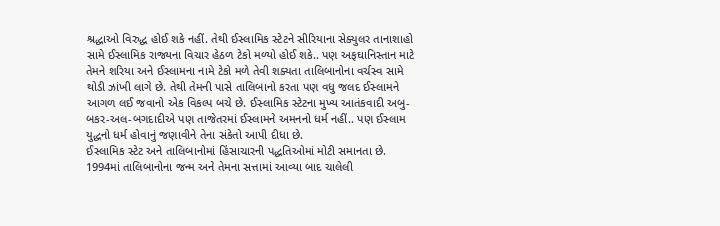શ્રદ્ધાઓ વિરુદ્ધ હોઈ શકે નહીં. તેથી ઈસ્લામિક સ્ટેટને સીરિયાના સેક્યુલર તાનાશાહો સામે ઈસ્લામિક રાજ્યના વિચાર હેઠળ ટેકો મળ્યો હોઈ શકે.. પણ અફઘાનિસ્તાન માટે તેમને શરિયા અને ઈસ્લામના નામે ટેકો મળે તેવી શક્યતા તાલિબાનોના વર્ચસ્વ સામે થોડી ઝાંખી લાગે છે. તેથી તેમની પાસે તાલિબાનો કરતા પણ વધુ જલદ ઈસ્લામને આગળ લઈ જવાનો એક વિકલ્પ બચે છે. ઈસ્લામિક સ્ટેટના મુખ્ય આતંકવાદી અબુ-બકર-અલ-બગદાદીએ પણ તાજેતરમાં ઈસ્લામને અમનનો ધર્મ નહીં.. પણ ઈસ્લામ યુદ્ધનો ધર્મ હોવાનું જણાવીને તેના સંકેતો આપી દીધા છે.
ઈસ્લામિક સ્ટેટ અને તાલિબાનોમાં હિંસાચારની પદ્ધતિઓમાં મોટી સમાનતા છે. 1994માં તાલિબાનોના જન્મ અને તેમના સત્તામાં આવ્યા બાદ ચાલેલી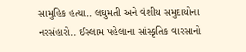સામુહિક હત્યા.. લઘુમતી અને વંશીય સમુદાયોના નરસંહારો.. ઈસ્લામ પહેલાના સાંસ્કૃતિક વારસાનો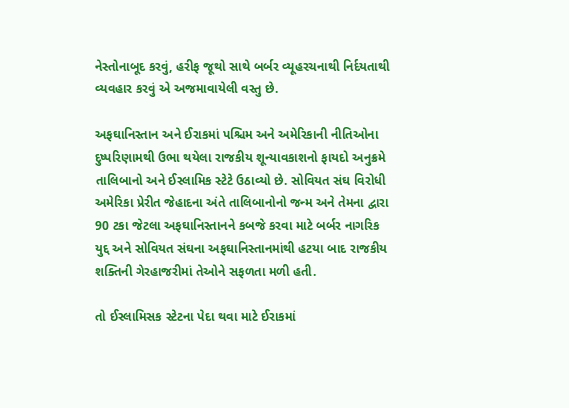નેસ્તોનાબૂદ કરવું, હરીફ જૂથો સાથે બર્બર વ્યૂહરચનાથી નિર્દયતાથી વ્યવહાર કરવું એ અજમાવાયેલી વસ્તુ છે.

અફઘાનિસ્તાન અને ઈરાકમાં પશ્ચિમ અને અમેરિકાની નીતિઓના દુષ્પરિણામથી ઉભા થયેલા રાજકીય શૂન્યાવકાશનો ફાયદો અનુક્રમે તાલિબાનો અને ઈસ્લામિક સ્ટેટે ઉઠાવ્યો છે. સોવિયત સંઘ વિરોધી અમેરિકા પ્રેરીત જેહાદના અંતે તાલિબાનોનો જન્મ અને તેમના દ્વારા 90 ટકા જેટલા અફઘાનિસ્તાનને કબજે કરવા માટે બર્બર નાગરિક યુદ્દ અને સોવિયત સંઘના અફઘાનિસ્તાનમાંથી હટયા બાદ રાજકીય શક્તિની ગેરહાજરીમાં તેઓને સફળતા મળી હતી.

તો ઈસ્લામિસક સ્ટેટના પેદા થવા માટે ઈરાકમાં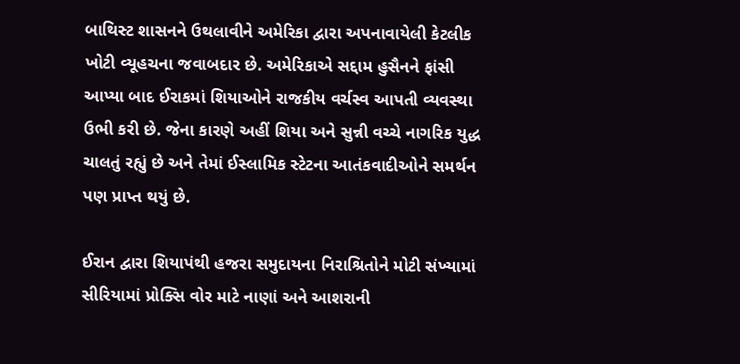બાથિસ્ટ શાસનને ઉથલાવીને અમેરિકા દ્વારા અપનાવાયેલી કેટલીક ખોટી વ્યૂહચના જવાબદાર છે. અમેરિકાએ સદ્દામ હુસૈનને ફાંસી આપ્યા બાદ ઈરાકમાં શિયાઓને રાજકીય વર્ચસ્વ આપતી વ્યવસ્થા ઉભી કરી છે. જેના કારણે અહીં શિયા અને સુન્ની વચ્ચે નાગરિક યુદ્ધ ચાલતું રહ્યું છે અને તેમાં ઈસ્લામિક સ્ટેટના આતંકવાદીઓને સમર્થન પણ પ્રાપ્ત થયું છે.

ઈરાન દ્વારા શિયાપંથી હજરા સમુદાયના નિરાશ્રિતોને મોટી સંખ્યામાં સીરિયામાં પ્રોક્સિ વોર માટે નાણાં અને આશરાની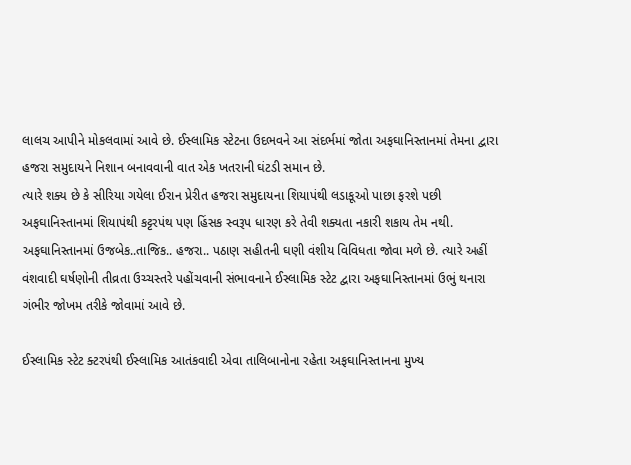લાલચ આપીને મોકલવામાં આવે છે. ઈસ્લામિક સ્ટેટના ઉદભવને આ સંદર્ભમાં જોતા અફઘાનિસ્તાનમાં તેમના દ્વારા હજરા સમુદાયને નિશાન બનાવવાની વાત એક ખતરાની ઘંટડી સમાન છે.
ત્યારે શક્ય છે કે સીરિયા ગયેલા ઈરાન પ્રેરીત હજરા સમુદાયના શિયાપંથી લડાકૂઓ પાછા ફરશે પછી અફઘાનિસ્તાનમાં શિયાપંથી કટ્ટરપંથ પણ હિંસક સ્વરૂપ ધારણ કરે તેવી શક્યતા નકારી શકાય તેમ નથી. અફઘાનિસ્તાનમાં ઉજબેક..તાજિક.. હજરા.. પઠાણ સહીતની ઘણી વંશીય વિવિધતા જોવા મળે છે. ત્યારે અહીં વંશવાદી ઘર્ષણોની તીવ્રતા ઉચ્ચસ્તરે પહોંચવાની સંભાવનાને ઈસ્લામિક સ્ટેટ દ્વારા અફઘાનિસ્તાનમાં ઉભું થનારા ગંભીર જોખમ તરીકે જોવામાં આવે છે.

ઈસ્લામિક સ્ટેટ ક્ટરપંથી ઈસ્લામિક આતંકવાદી એવા તાલિબાનોના રહેતા અફઘાનિસ્તાનના મુખ્ય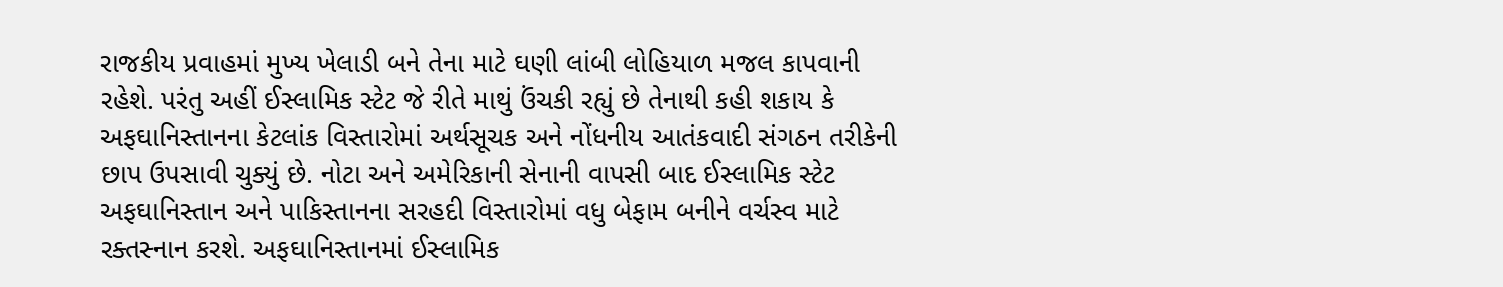રાજકીય પ્રવાહમાં મુખ્ય ખેલાડી બને તેના માટે ઘણી લાંબી લોહિયાળ મજલ કાપવાની રહેશે. પરંતુ અહીં ઈસ્લામિક સ્ટેટ જે રીતે માથું ઉંચકી રહ્યું છે તેનાથી કહી શકાય કે અફઘાનિસ્તાનના કેટલાંક વિસ્તારોમાં અર્થસૂચક અને નોંધનીય આતંકવાદી સંગઠન તરીકેની છાપ ઉપસાવી ચુક્યું છે. નોટા અને અમેરિકાની સેનાની વાપસી બાદ ઈસ્લામિક સ્ટેટ અફઘાનિસ્તાન અને પાકિસ્તાનના સરહદી વિસ્તારોમાં વધુ બેફામ બનીને વર્ચસ્વ માટે રક્તસ્નાન કરશે. અફઘાનિસ્તાનમાં ઈસ્લામિક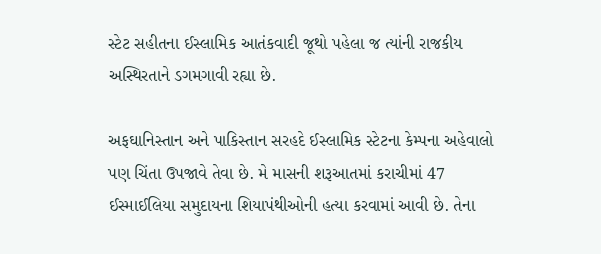સ્ટેટ સહીતના ઈસ્લામિક આતંકવાદી જૂથો પહેલા જ ત્યાંની રાજકીય અસ્થિરતાને ડગમગાવી રહ્યા છે.

અફઘાનિસ્તાન અને પાકિસ્તાન સરહદે ઈસ્લામિક સ્ટેટના કેમ્પના અહેવાલો પણ ચિંતા ઉપજાવે તેવા છે. મે માસની શરૂઆતમાં કરાચીમાં 47 ઈસ્માઈલિયા સમુદાયના શિયાપંથીઓની હત્યા કરવામાં આવી છે. તેના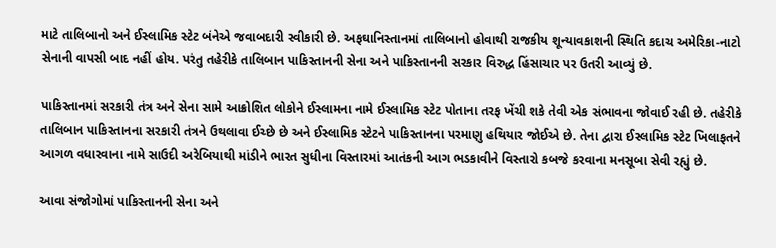માટે તાલિબાનો અને ઈસ્લામિક સ્ટેટ બંનેએ જવાબદારી સ્વીકારી છે. અફઘાનિસ્તાનમાં તાલિબાનો હોવાથી રાજકીય શૂન્યાવકાશની સ્થિતિ કદાચ અમેરિકા-નાટો સેનાની વાપસી બાદ નહીં હોય. પરંતુ તહેરીકે તાલિબાન પાકિસ્તાનની સેના અને પાકિસ્તાનની સરકાર વિરુદ્ધ હિંસાચાર પર ઉતરી આવ્યું છે.

પાકિસ્તાનમાં સરકારી તંત્ર અને સેના સામે આક્રોશિત લોકોને ઈસ્લામના નામે ઈસ્લામિક સ્ટેટ પોતાના તરફ ખેંચી શકે તેવી એક સંભાવના જોવાઈ રહી છે. તહેરીકે તાલિબાન પાકિસ્તાનના સરકારી તંત્રને ઉથલાવા ઈચ્છે છે અને ઈસ્લામિક સ્ટેટને પાકિસ્તાનના પરમાણુ હથિયાર જોઈએ છે. તેના દ્વારા ઈસ્લામિક સ્ટેટ ખિલાફતને આગળ વધારવાના નામે સાઉદી અરેબિયાથી માંડીને ભારત સુધીના વિસ્તારમાં આતંકની આગ ભડકાવીને વિસ્તારો કબજે કરવાના મનસૂબા સેવી રહ્યું છે.

આવા સંજોગોમાં પાકિસ્તાનની સેના અને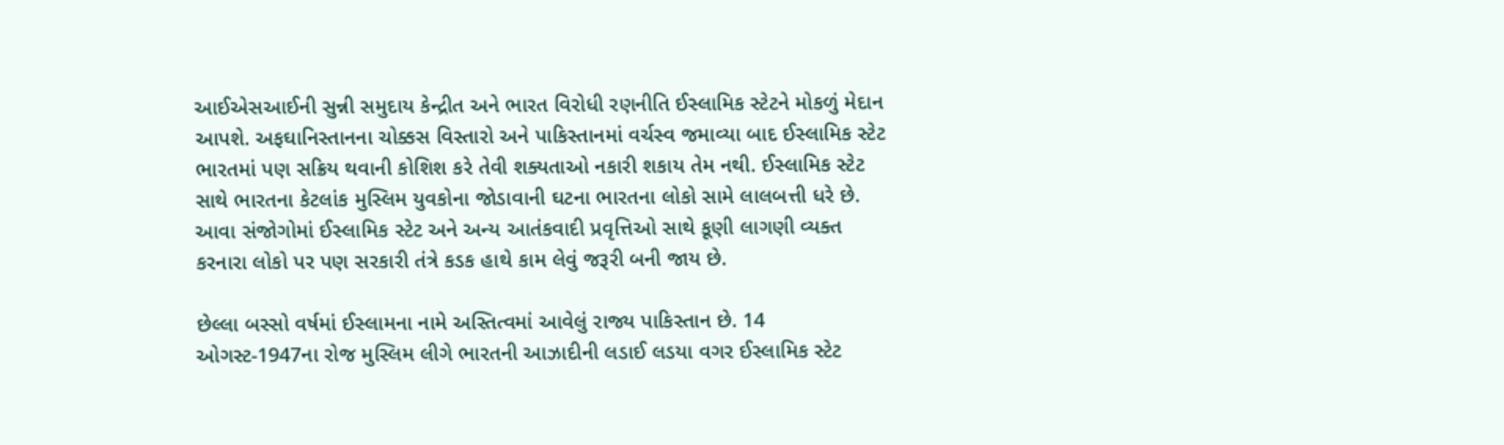આઈએસઆઈની સુન્ની સમુદાય કેન્દ્રીત અને ભારત વિરોધી રણનીતિ ઈસ્લામિક સ્ટેટને મોકળું મેદાન આપશે. અફઘાનિસ્તાનના ચોક્કસ વિસ્તારો અને પાકિસ્તાનમાં વર્ચસ્વ જમાવ્યા બાદ ઈસ્લામિક સ્ટેટ ભારતમાં પણ સક્રિય થવાની કોશિશ કરે તેવી શક્યતાઓ નકારી શકાય તેમ નથી. ઈસ્લામિક સ્ટેટ સાથે ભારતના કેટલાંક મુસ્લિમ યુવકોના જોડાવાની ઘટના ભારતના લોકો સામે લાલબત્તી ધરે છે. આવા સંજોગોમાં ઈસ્લામિક સ્ટેટ અને અન્ય આતંકવાદી પ્રવૃત્તિઓ સાથે કૂણી લાગણી વ્યક્ત કરનારા લોકો પર પણ સરકારી તંત્રે કડક હાથે કામ લેવું જરૂરી બની જાય છે.

છેલ્લા બસ્સો વર્ષમાં ઈસ્લામના નામે અસ્તિત્વમાં આવેલું રાજ્ય પાકિસ્તાન છે. 14 ઓગસ્ટ-1947ના રોજ મુસ્લિમ લીગે ભારતની આઝાદીની લડાઈ લડયા વગર ઈસ્લામિક સ્ટેટ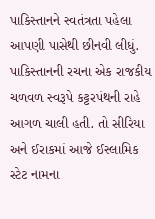પાકિસ્તાનને સ્વતંત્રતા પહેલા આપણી પાસેથી છીનવી લીધું. પાકિસ્તાનની રચના એક રાજકીય ચળવળ સ્વરૂપે કટ્ટરપંથની રાહે આગળ ચાલી હતી. તો સીરિયા અને ઈરાકમાં આજે ઈસ્લામિક સ્ટેટ નામના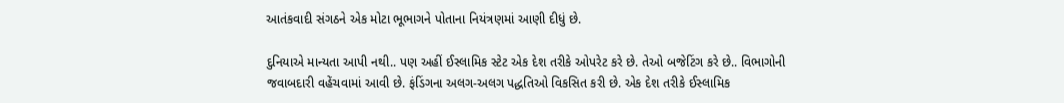આતંકવાદી સંગઠને એક મોટા ભૂભાગને પોતાના નિયંત્રણમાં આણી દીધું છે.

દુનિયાએ માન્યતા આપી નથી.. પણ અહીં ઈસ્લામિક સ્ટેટ એક દેશ તરીકે ઓપરેટ કરે છે. તેઓ બજેટિંગ કરે છે.. વિભાગોની જવાબદારી વહેંચવામાં આવી છે. ફંડિંગના અલગ-અલગ પદ્ધતિઓ વિકસિત કરી છે. એક દેશ તરીકે ઈસ્લામિક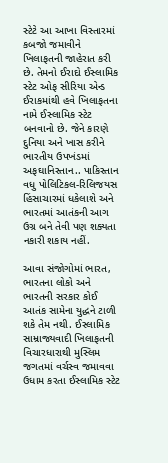સ્ટેટે આ આખા વિસ્તારમાં કબજો જમાવીને ખિલાફતની જાહેરાત કરી છે. તેમનો ઈરાદો ઈસ્લામિક સ્ટેટ ઓફ સીરિયા એન્ડ ઈરાકમાંથી હવે ખિલાફતના નામે ઈસ્લામિક સ્ટેટ બનવાનો છે. જેને કારણે દુનિયા અને ખાસ કરીને ભારતીય ઉપખંડમાં અફઘાનિસ્તાન.. પાકિસ્તાન વધુ પોલિટિકલ-રિલિજયસ હિંસાચારમાં ધકેલાશે અને ભારતમાં આતંકની આગ ઉગ્ર બને તેવી પણ શક્યતા નકારી શકાય નહીં.

આવા સંજોગોમાં ભારત, ભારતના લોકો અને ભારતની સરકાર કોઈ આતંક સામેના યુદ્ધને ટાળી શકે તેમ નથી. ઈસ્લામિક સામ્રાજ્યવાદી ખિલાફતની વિચારધારાથી મુસ્લિમ જગતમાં વર્ચસ્વ જમાવવા ઉધામ કરતા ઈસ્લામિક સ્ટેટ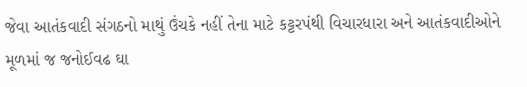જેવા આતંકવાદી સંગઠનો માથું ઉંચકે નહીં તેના માટે કટ્ટરપંથી વિચારધારા અને આતંકવાદીઓને મૂળમાં જ જનોઈવઢ ઘા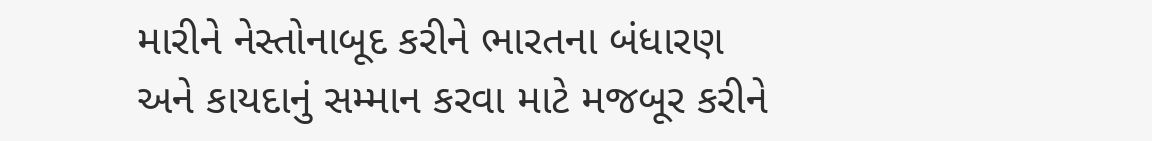મારીને નેસ્તોનાબૂદ કરીને ભારતના બંધારણ અને કાયદાનું સમ્માન કરવા માટે મજબૂર કરીને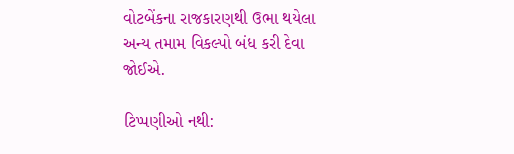વોટબેંકના રાજકારણથી ઉભા થયેલા અન્ય તમામ વિકલ્પો બંધ કરી દેવા જોઈએ.

ટિપ્પણીઓ નથી: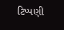ટિપ્પણી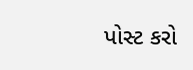પોસ્ટ કરો